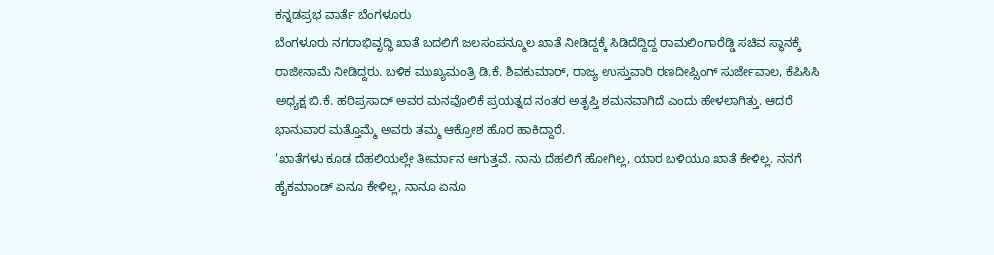ಕನ್ನಡಪ್ರಭ ವಾರ್ತೆ ಬೆಂಗಳೂರು
ಬೆಂಗಳೂರು ನಗರಾಭಿವೃದ್ಧಿ ಖಾತೆ ಬದಲಿಗೆ ಜಲಸಂಪನ್ಮೂಲ ಖಾತೆ ನೀಡಿದ್ದಕ್ಕೆ ಸಿಡಿದೆದ್ದಿದ್ದ ರಾಮಲಿಂಗಾರೆಡ್ಡಿ ಸಚಿವ ಸ್ಥಾನಕ್ಕೆ ರಾಜೀನಾಮೆ ನೀಡಿದ್ದರು. ಬಳಿಕ ಮುಖ್ಯಮಂತ್ರಿ ಡಿ.ಕೆ. ಶಿವಕುಮಾರ್, ರಾಜ್ಯ ಉಸ್ತುವಾರಿ ರಣದೀಪ್ಸಿಂಗ್ ಸುರ್ಜೇವಾಲ, ಕೆಪಿಸಿಸಿ ಅಧ್ಯಕ್ಷ ಬಿ.ಕೆ. ಹರಿಪ್ರಸಾದ್ ಅವರ ಮನವೊಲಿಕೆ ಪ್ರಯತ್ನದ ನಂತರ ಅತೃಪ್ತಿ ಶಮನವಾಗಿದೆ ಎಂದು ಹೇಳಲಾಗಿತ್ತು. ಆದರೆ ಭಾನುವಾರ ಮತ್ತೊಮ್ಮೆ ಅವರು ತಮ್ಮ ಆಕ್ರೋಶ ಹೊರ ಹಾಕಿದ್ದಾರೆ.
‘ಖಾತೆಗಳು ಕೂಡ ದೆಹಲಿಯಲ್ಲೇ ತೀರ್ಮಾನ ಆಗುತ್ತವೆ. ನಾನು ದೆಹಲಿಗೆ ಹೋಗಿಲ್ಲ, ಯಾರ ಬಳಿಯೂ ಖಾತೆ ಕೇಳಿಲ್ಲ. ನನಗೆ ಹೈಕಮಾಂಡ್ ಏನೂ ಕೇಳಿಲ್ಲ, ನಾನೂ ಏನೂ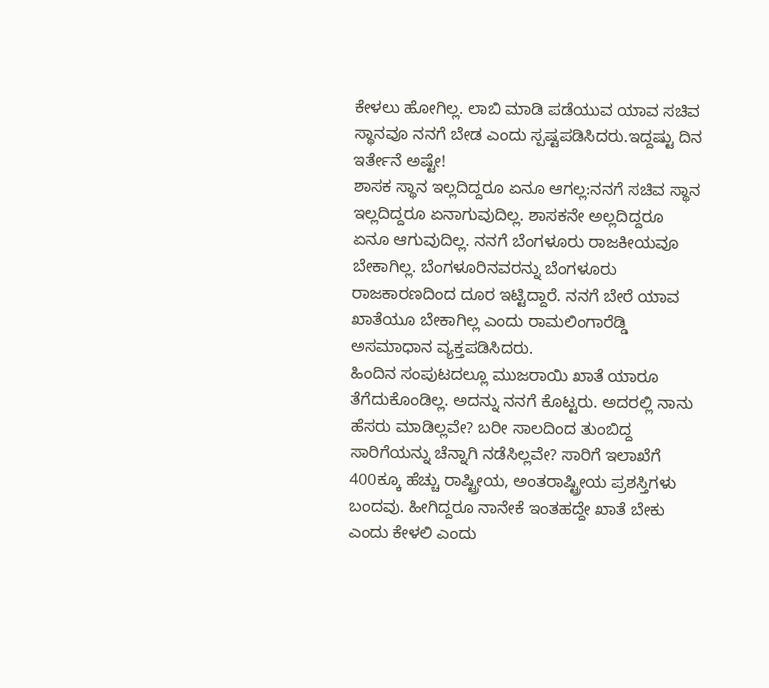ಕೇಳಲು ಹೋಗಿಲ್ಲ. ಲಾಬಿ ಮಾಡಿ ಪಡೆಯುವ ಯಾವ ಸಚಿವ ಸ್ಥಾನವೂ ನನಗೆ ಬೇಡ ಎಂದು ಸ್ಪಷ್ಟಪಡಿಸಿದರು.ಇದ್ದಷ್ಟು ದಿನ ಇರ್ತೇನೆ ಅಷ್ಟೇ!
ಶಾಸಕ ಸ್ಥಾನ ಇಲ್ಲದಿದ್ದರೂ ಏನೂ ಆಗಲ್ಲ:ನನಗೆ ಸಚಿವ ಸ್ಥಾನ ಇಲ್ಲದಿದ್ದರೂ ಏನಾಗುವುದಿಲ್ಲ. ಶಾಸಕನೇ ಅಲ್ಲದಿದ್ದರೂ ಏನೂ ಆಗುವುದಿಲ್ಲ. ನನಗೆ ಬೆಂಗಳೂರು ರಾಜಕೀಯವೂ ಬೇಕಾಗಿಲ್ಲ. ಬೆಂಗಳೂರಿನವರನ್ನು ಬೆಂಗಳೂರು ರಾಜಕಾರಣದಿಂದ ದೂರ ಇಟ್ಟಿದ್ದಾರೆ. ನನಗೆ ಬೇರೆ ಯಾವ ಖಾತೆಯೂ ಬೇಕಾಗಿಲ್ಲ ಎಂದು ರಾಮಲಿಂಗಾರೆಡ್ಡಿ ಅಸಮಾಧಾನ ವ್ಯಕ್ತಪಡಿಸಿದರು.
ಹಿಂದಿನ ಸಂಪುಟದಲ್ಲೂ ಮುಜರಾಯಿ ಖಾತೆ ಯಾರೂ ತೆಗೆದುಕೊಂಡಿಲ್ಲ. ಅದನ್ನು ನನಗೆ ಕೊಟ್ಟರು. ಅದರಲ್ಲಿ ನಾನು ಹೆಸರು ಮಾಡಿಲ್ಲವೇ? ಬರೀ ಸಾಲದಿಂದ ತುಂಬಿದ್ದ ಸಾರಿಗೆಯನ್ನು ಚೆನ್ನಾಗಿ ನಡೆಸಿಲ್ಲವೇ? ಸಾರಿಗೆ ಇಲಾಖೆಗೆ 400ಕ್ಕೂ ಹೆಚ್ಚು ರಾಷ್ಟ್ರೀಯ, ಅಂತರಾಷ್ಟ್ರೀಯ ಪ್ರಶಸ್ತಿಗಳು ಬಂದವು. ಹೀಗಿದ್ದರೂ ನಾನೇಕೆ ಇಂತಹದ್ದೇ ಖಾತೆ ಬೇಕು ಎಂದು ಕೇಳಲಿ ಎಂದು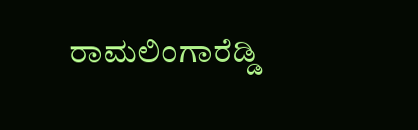ರಾಮಲಿಂಗಾರೆಡ್ಡಿ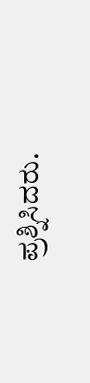ಪ್ರಶ್ನಿಸಿದರು.